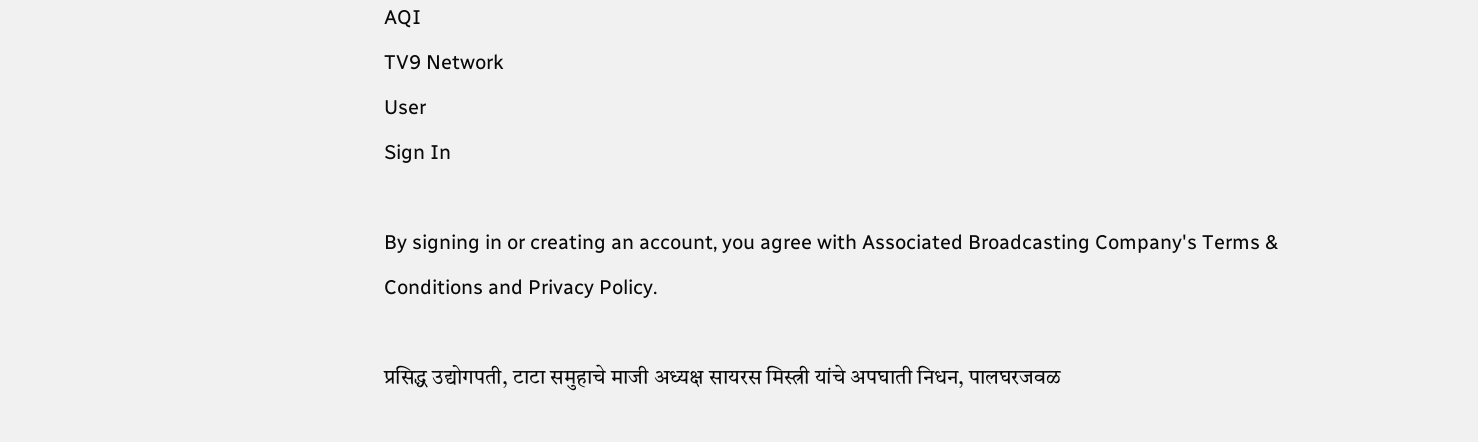AQI
TV9 Network
User
Sign In

By signing in or creating an account, you agree with Associated Broadcasting Company's Terms & Conditions and Privacy Policy.

प्रसिद्ध उद्योगपती, टाटा समुहाचे माजी अध्यक्ष सायरस मिस्त्री यांचे अपघाती निधन, पालघरजवळ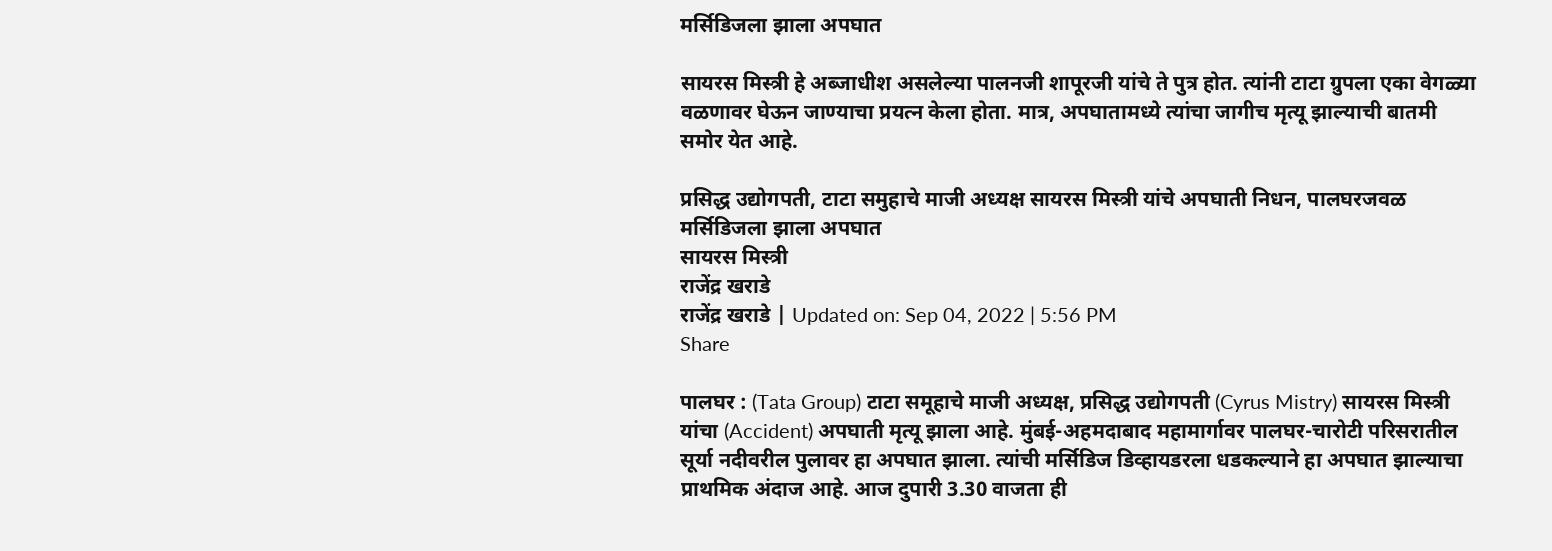मर्सिडिजला झाला अपघात

सायरस मिस्त्री हे अब्जाधीश असलेल्या पालनजी शापूरजी यांचे ते पुत्र होत. त्यांनी टाटा ग्रुपला एका वेगळ्या वळणावर घेऊन जाण्याचा प्रयत्न केला होता. मात्र, अपघातामध्ये त्यांचा जागीच मृत्यू झाल्याची बातमी समोर येत आहे.

प्रसिद्ध उद्योगपती, टाटा समुहाचे माजी अध्यक्ष सायरस मिस्त्री यांचे अपघाती निधन, पालघरजवळ मर्सिडिजला झाला अपघात
सायरस मिस्त्री
राजेंद्र खराडे
राजेंद्र खराडे | Updated on: Sep 04, 2022 | 5:56 PM
Share

पालघर : (Tata Group) टाटा समूहाचे माजी अध्यक्ष, प्रसिद्ध उद्योगपती (Cyrus Mistry) सायरस मिस्त्री यांचा (Accident) अपघाती मृत्यू झाला आहे. मुंबई-अहमदाबाद महामार्गावर पालघर-चारोटी परिसरातील सूर्या नदीवरील पुलावर हा अपघात झाला. त्यांची मर्सिडिज डिव्हायडरला धडकल्याने हा अपघात झाल्याचा प्राथमिक अंदाज आहे. आज दुपारी 3.30 वाजता ही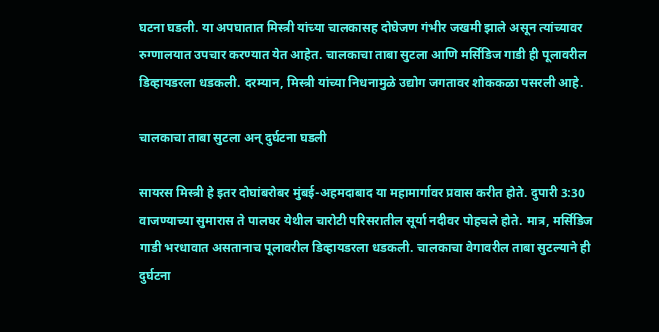घटना घडली. या अपघातात मिस्त्री यांच्या चालकासह दोघेजण गंभीर जखमी झाले असून त्यांच्यावर रुग्णालयात उपचार करण्यात येत आहेत. चालकाचा ताबा सुटला आणि मर्सिडिज गाडी ही पूलावरील डिव्हायडरला धडकली. दरम्यान, मिस्त्री यांच्या निधनामुळे उद्योग जगतावर शोककळा पसरली आहे.

चालकाचा ताबा सुटला अन् दुर्घटना घडली

सायरस मिस्त्री हे इतर दोघांबरोबर मुंबई-अहमदाबाद या महामार्गावर प्रवास करीत होते. दुपारी 3:30 वाजण्याच्या सुमारास ते पालघर येथील चारोटी परिसरातील सूर्या नदीवर पोहचले होते. मात्र, मर्सिडिज गाडी भरधावात असतानाच पूलावरील डिव्हायडरला धडकली. चालकाचा वेगावरील ताबा सुटल्याने ही दुर्घटना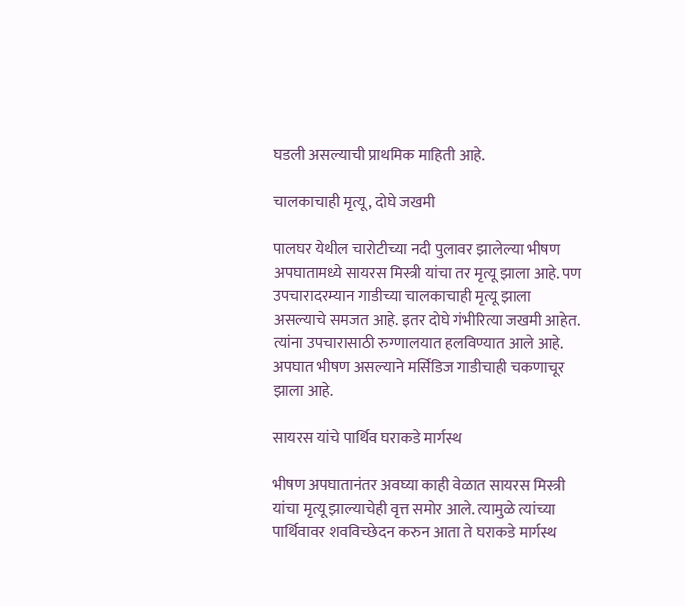घडली असल्याची प्राथमिक माहिती आहे.

चालकाचाही मृत्यू, दोघे जखमी

पालघर येथील चारोटीच्या नदी पुलावर झालेल्या भीषण अपघातामध्ये सायरस मिस्त्री यांचा तर मृत्यू झाला आहे. पण उपचारादरम्यान गाडीच्या चालकाचाही मृत्यू झाला असल्याचे समजत आहे. इतर दोघे गंभीरित्या जखमी आहेत. त्यांना उपचारासाठी रुग्णालयात हलविण्यात आले आहे. अपघात भीषण असल्याने मर्सिडिज गाडीचाही चकणाचूर झाला आहे.

सायरस यांचे पार्थिव घराकडे मार्गस्थ

भीषण अपघातानंतर अवघ्या काही वेळात सायरस मिस्त्री यांचा मृत्यू झाल्याचेही वृत्त समोर आले. त्यामुळे त्यांच्या पार्थिवावर शवविच्छेदन करुन आता ते घराकडे मार्गस्थ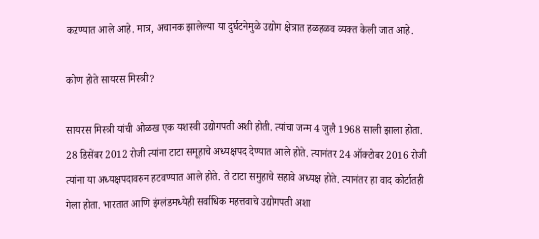कऱण्यात आले आहे. मात्र, अचानक झालेल्या या दुर्घटनेमुळे उद्योग क्षेत्रात हळहळव व्यक्त केली जात आहे.

कोण होते सायरस मिस्त्री?

सायरस मिस्त्री यांची ओळख एक यशस्वी उद्योगपती अशी होती. त्यांचा जन्म 4 जुलै 1968 साली झाला होता. 28 डिसेंबर 2012 रोजी त्यांना टाटा समूहाचे अध्यक्षपद देण्यात आले होते. त्यानंतर 24 ऑक्टोबर 2016 रोजी त्यांना या अध्यक्षपदावरुन हटवण्यात आले होते. ते टाटा समुहाचे सहावे अध्यक्ष होते. त्यानंतर हा वाद कोर्टातही गेला होता. भारतात आणि इंग्लंडमध्येही सर्वाधिक महत्तवाचे उद्योगपती अशा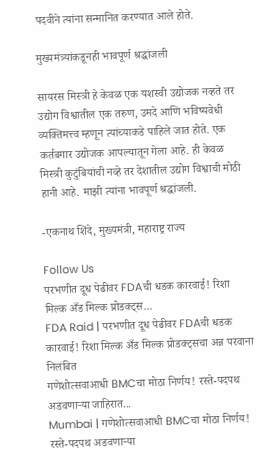पदवीने त्यांना सन्मानित करण्यात आले होते.

मुख्यमंत्र्यांकडूनही भावपूर्ण श्रद्धांजली

सायरस मिस्त्री हे केवळ एक यशस्वी उद्योजक नव्हते तर उद्योग विश्वातील एक तरुण, उमदे आणि भविष्यवेधी व्यक्तिमत्त्व म्हणून त्यांच्याकडे पाहिले जात होते. एक कर्तबगार उद्योजक आपल्यातून गेला आहे. ही केवळ मिस्त्री कुटुंबियांची नव्हे तर देशातील उद्योग विश्वाची मोठी हानी आहे. माझी त्यांना भावपूर्ण श्रद्धांजली.

-एकनाथ शिंदे, मुख्यमंत्री, महाराष्ट्र राज्य

Follow Us
परभणीत दूध पेढीवर FDAची धडक कारवाई! रिशा मिल्क अँड मिल्क प्रोडक्ट्स...
FDA Raid | परभणीत दूध पेढीवर FDAची धडक कारवाई! रिशा मिल्क अँड मिल्क प्रोडक्ट्सचा अन्न परवाना निलंबित
गणेशोत्सवाआधी BMCचा मोठा निर्णय! रस्ते-पदपथ अडवणाऱ्या जाहिरात...
Mumbai | गणेशोत्सवाआधी BMCचा मोठा निर्णय! रस्ते-पदपथ अडवणाऱ्या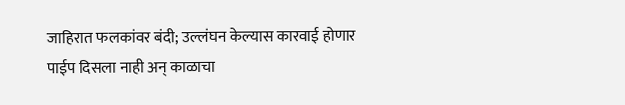जाहिरात फलकांवर बंदी; उल्लंघन केल्यास कारवाई होणार
पाईप दिसला नाही अन् काळाचा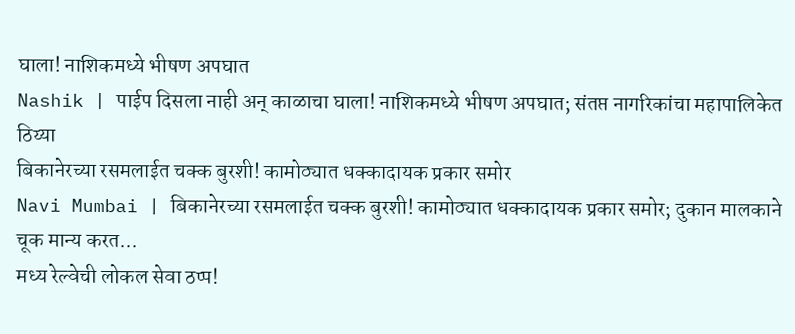घाला! नाशिकमध्ये भीषण अपघात
Nashik | पाईप दिसला नाही अन् काळाचा घाला! नाशिकमध्ये भीषण अपघात; संतप्त नागरिकांचा महापालिकेत ठिय्या
बिकानेरच्या रसमलाईत चक्क बुरशी! कामोठ्यात धक्कादायक प्रकार समोर
Navi Mumbai | बिकानेरच्या रसमलाईत चक्क बुरशी! कामोठ्यात धक्कादायक प्रकार समोर; दुकान मालकाने चूक मान्य करत...
मध्य रेल्वेची लोकल सेवा ठप्प!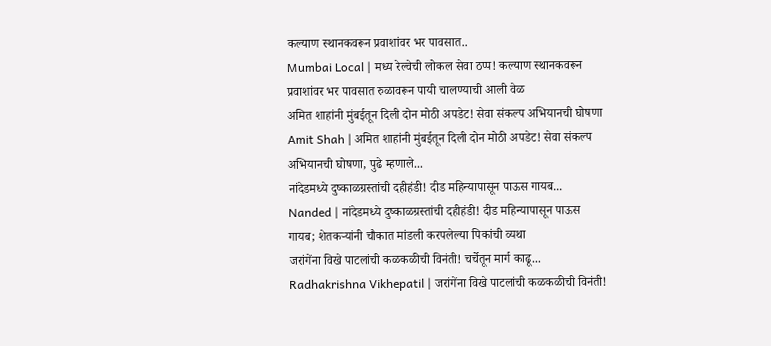कल्याण स्थानकवरून प्रवाशांवर भर पावसात..
Mumbai Local | मध्य रेल्वेची लोकल सेवा ठप्प! कल्याण स्थानकवरून प्रवाशांवर भर पावसात रुळावरून पायी चालण्याची आली वेळ
अमित शाहांनी मुंबईतून दिली दोन मोठी अपडेट! सेवा संकल्प अभियानची घोषणा
Amit Shah | अमित शाहांनी मुंबईतून दिली दोन मोठी अपडेट! सेवा संकल्प अभियानची घोषणा, पुढे म्हणाले...
नांदेडमध्ये दुष्काळग्रस्तांची दहीहंडी! दीड महिन्यापासून पाऊस गायब...
Nanded | नांदेडमध्ये दुष्काळग्रस्तांची दहीहंडी! दीड महिन्यापासून पाऊस गायब; शेतकऱ्यांनी चौकात मांडली करपलेल्या पिकांची व्यथा
जरांगेंना विखे पाटलांची कळकळीची विनंती! चर्चेतून मार्ग काढू...
Radhakrishna Vikhepatil | जरांगेंना विखे पाटलांची कळकळीची विनंती!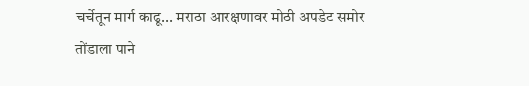चर्चेतून मार्ग काढू... मराठा आरक्षणावर मोठी अपडेट समोर
तोंडाला पाने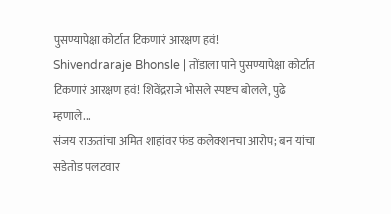पुसण्यापेक्षा कोर्टात टिकणारं आरक्षण हवं!
Shivendraraje Bhonsle | तोंडाला पाने पुसण्यापेक्षा कोर्टात टिकणारं आरक्षण हवं! शिवेंद्रराजे भोसले स्पष्टच बोलले, पुढे म्हणाले...
संजय राऊतांचा अमित शाहांवर फंड कलेक्शनचा आरोप; बन यांचा सडेतोड पलटवार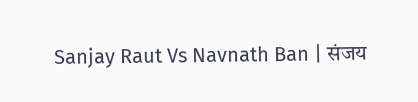Sanjay Raut Vs Navnath Ban | संजय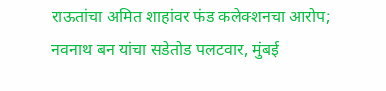राऊतांचा अमित शाहांवर फंड कलेक्शनचा आरोप; नवनाथ बन यांचा सडेतोड पलटवार, मुंबई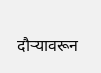दौऱ्यावरून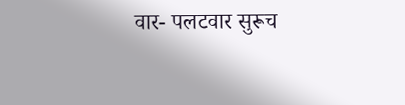वार- पलटवार सुरूच